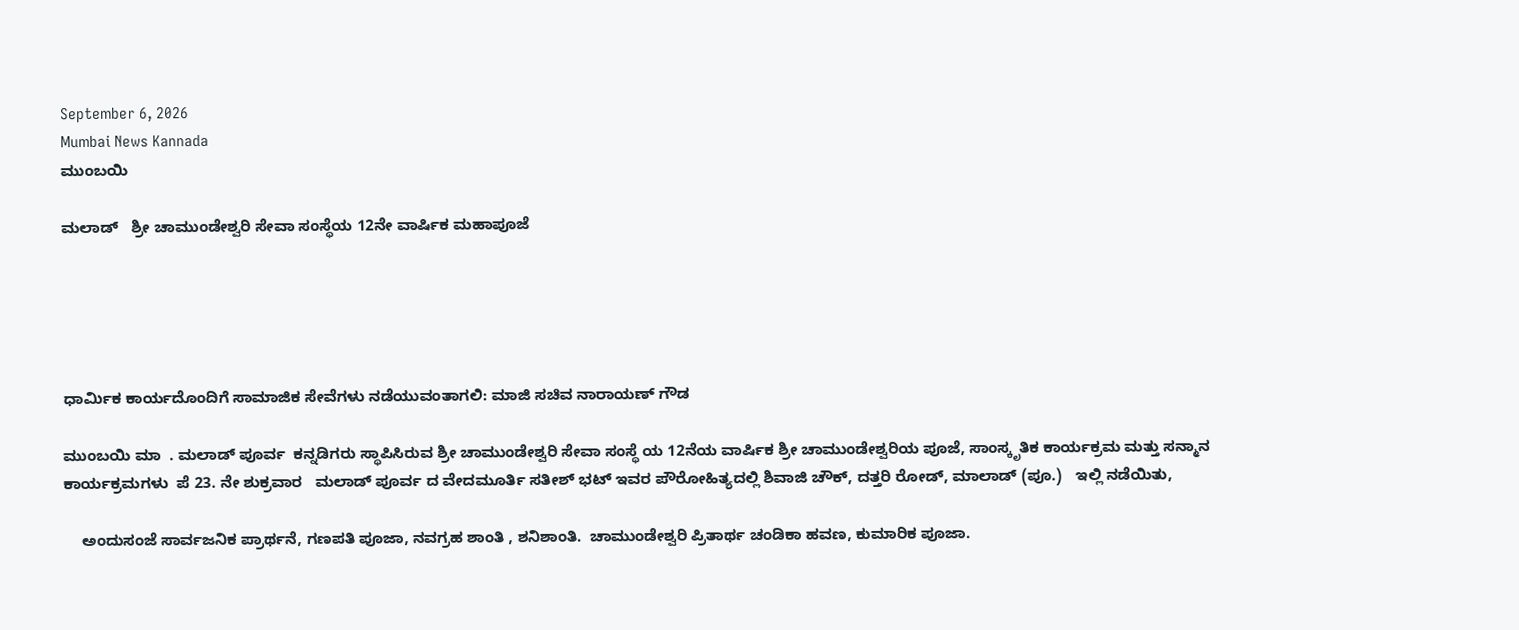September 6, 2026
Mumbai News Kannada
ಮುಂಬಯಿ

ಮಲಾಡ್   ಶ್ರೀ ಚಾಮುಂಡೇಶ್ವರಿ ಸೇವಾ ಸಂಸ್ಥೆಯ 12ನೇ ವಾರ್ಷಿಕ ಮಹಾಪೂಜೆ





ಧಾರ್ಮಿಕ ಕಾರ್ಯದೊಂದಿಗೆ ಸಾಮಾಜಿಕ ಸೇವೆಗಳು ನಡೆಯುವಂತಾಗಲಿ: ಮಾಜಿ ಸಚಿವ ನಾರಾಯಣ್ ಗೌಡ

ಮುಂಬಯಿ ಮಾ  . ಮಲಾಡ್ ಪೂರ್ವ  ಕನ್ನಡಿಗರು ಸ್ಥಾಪಿಸಿರುವ ಶ್ರೀ ಚಾಮುಂಡೇಶ್ವರಿ ಸೇವಾ ಸಂಸ್ಥೆ ಯ 12ನೆಯ ವಾರ್ಷಿಕ ಶ್ರೀ ಚಾಮುಂಡೇಶ್ವರಿಯ ಪೂಜೆ, ಸಾಂಸ್ಕೃತಿಕ ಕಾರ್ಯಕ್ರಮ ಮತ್ತು ಸನ್ಮಾನ ಕಾರ್ಯಕ್ರಮಗಳು  ಪೆ 23. ನೇ ಶುಕ್ರವಾರ   ಮಲಾಡ್ ಪೂರ್ವ ದ ವೇದಮೂರ್ತಿ ಸತೀಶ್ ಭಟ್ ಇವರ ಪೌರೋಹಿತ್ಯದಲ್ಲಿ ಶಿವಾಜಿ ಚೌಕ್, ದತ್ತರಿ ರೋಡ್, ಮಾಲಾಡ್ (ಪೂ.)   ಇಲ್ಲಿ ನಡೆಯಿತು,

    ಅಂದುಸಂಜೆ ಸಾರ್ವಜನಿಕ ಪ್ರಾರ್ಥನೆ, ಗಣಪತಿ ಪೂಜಾ, ನವಗ್ರಹ ಶಾಂತಿ , ಶನಿಶಾಂತಿ.  ಚಾಮುಂಡೇಶ್ವರಿ ಪ್ರಿತಾರ್ಥ ಚಂಡಿಕಾ ಹವಣ, ಕುಮಾರಿಕ ಪೂಜಾ.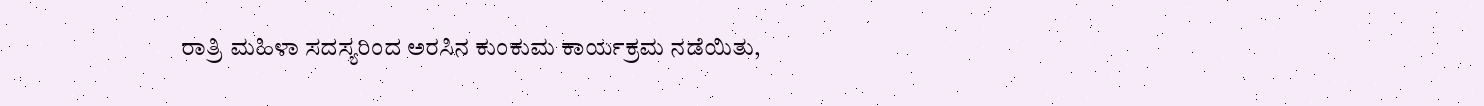ರಾತ್ರಿ ಮಹಿಳಾ ಸದಸ್ಯರಿಂದ ಅರಸಿನ ಕುಂಕುಮ ಕಾರ್ಯಕ್ರಮ ನಡೆಯಿತು,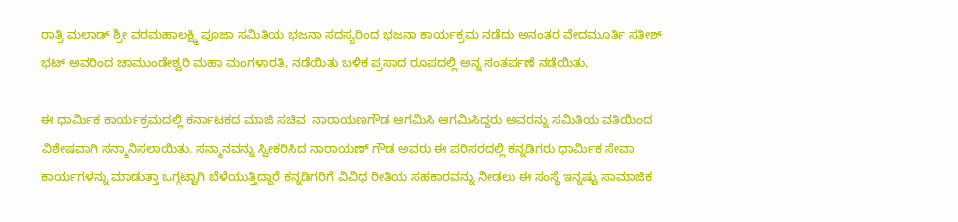ರಾತ್ರಿ ಮಲಾಡ್ ಶ್ರೀ ವರಮಹಾಲಕ್ಷ್ಮಿ ಪೂಜಾ ಸಮಿತಿಯ ಭಜನಾ ಸದಸ್ಯರಿಂದ ಭಜನಾ ಕಾರ್ಯಕ್ರಮ ನಡೆದು ಅನಂತರ ವೇದಮೂರ್ತಿ ಸತೀಶ್ ಭಟ್ ಅವರಿಂದ ಚಾಮುಂಡೇಶ್ವರಿ ಮಹಾ ಮಂಗಳಾರತಿ, ನಡೆಯಿತು ಬಳಿಕ ಪ್ರಸಾದ ರೂಪದಲ್ಲಿ ಅನ್ನ ಸಂತರ್ಪಣೆ ನಡೆಯಿತು,

ಈ ಧಾರ್ಮಿಕ ಕಾರ್ಯಕ್ರಮದಲ್ಲಿ ಕರ್ನಾಟಕದ ಮಾಜಿ ಸಚಿವ  ನಾರಾಯಣಗೌಡ ಆಗಮಿಸಿ ಆಗಮಿಸಿದ್ದರು ಅವರನ್ನು ಸಮಿತಿಯ ವತಿಯಿಂದ ವಿಶೇಷವಾಗಿ ಸನ್ಮಾನಿಸಲಾಯಿತು. ಸನ್ಮಾನವನ್ನು ಸ್ವೀಕರಿಸಿದ ನಾರಾಯಣ್ ಗೌಡ ಅವರು ಈ ಪರಿಸರದಲ್ಲಿ ಕನ್ನಡಿಗರು ಧಾರ್ಮಿಕ ಸೇವಾ ಕಾರ್ಯಗಳನ್ನು ಮಾಡುತ್ತಾ ಒಗ್ಗಟ್ಟಾಗಿ ಬೆಳೆಯುತ್ತಿದ್ದಾರೆ ಕನ್ನಡಿಗರಿಗೆ ವಿವಿಧ ರೀತಿಯ ಸಹಕಾರವನ್ನು ನೀಡಲು ಈ ಸಂಸ್ಥೆ ಇನ್ನಷ್ಟು ಸಾಮಾಜಿಕ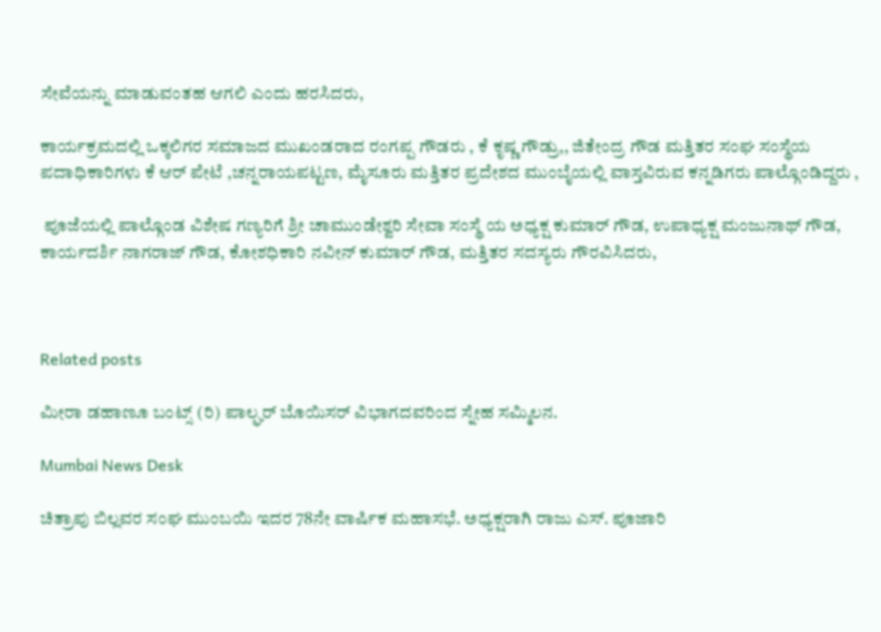ಸೇವೆಯನ್ನು ಮಾಡುವಂತಹ ಆಗಲಿ ಎಂದು ಹರಸಿದರು,

ಕಾರ್ಯಕ್ರಮದಲ್ಲಿ ಒಕ್ಕಲಿಗರ ಸಮಾಜದ ಮುಖಂಡರಾದ ರಂಗಪ್ಪ ಗೌಡರು , ಕೆ ಕೃಷ್ಣ ಗೌಡ್ರು,, ಜಿತೇಂದ್ರ ಗೌಡ ಮತ್ತಿತರ ಸಂಘ ಸಂಸ್ಥೆಯ ಪದಾಧಿಕಾರಿಗಳು ಕೆ ಆರ್ ಪೇಟೆ ,ಚನ್ನರಾಯಪಟ್ಟಣ, ಮೈಸೂರು ಮತ್ತಿತರ ಪ್ರದೇಶದ ಮುಂಬೈಯಲ್ಲಿ ವಾಸ್ತವಿರುವ ಕನ್ನಡಿಗರು ಪಾಲ್ಗೊಂಡಿದ್ದರು ,

 ಪೂಜೆಯಲ್ಲಿ ಪಾಲ್ಗೊಂಡ ವಿಶೇಷ ಗಣ್ಯರಿಗೆ ಶ್ರೀ ಚಾಮುಂಡೇಶ್ವರಿ ಸೇವಾ ಸಂಸ್ಥೆ ಯ ಅಧ್ಯಕ್ಷ ಕುಮಾರ್ ಗೌಡ, ಉಪಾಧ್ಯಕ್ಷ ಮಂಜುನಾಥ್ ಗೌಡ, ಕಾರ್ಯದರ್ಶಿ ನಾಗರಾಜ್ ಗೌಡ, ಕೋಶಧಿಕಾರಿ ನವೀನ್ ಕುಮಾರ್ ಗೌಡ, ಮತ್ತಿತರ ಸದಸ್ಯರು ಗೌರವಿಸಿದರು,



Related posts

ಮೀರಾ ಡಹಾಣೂ ಬಂಟ್ಸ್ (ರಿ) ಪಾಲ್ಘರ್ ಬೊಯಿಸರ್ ವಿಭಾಗದವರಿಂದ ಸ್ನೇಹ ಸಮ್ಮಿಲನ.

Mumbai News Desk

ಚಿತ್ರಾಪು ಬಿಲ್ಲವರ ಸಂಘ ಮುಂಬಯಿ ಇದರ 78ನೇ ವಾರ್ಷಿಕ ಮಹಾಸಭೆ. ಅಧ್ಯಕ್ಷರಾಗಿ ರಾಜು ಎಸ್. ಪೂಜಾರಿ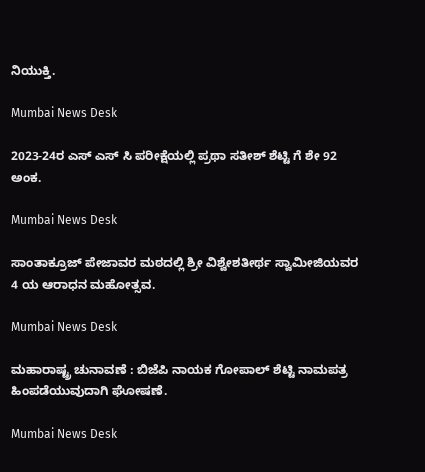ನಿಯುಕ್ತಿ.

Mumbai News Desk

2023-24ರ ಎಸ್ ಎಸ್ ಸಿ ಪರೀಕ್ಷೆಯಲ್ಲಿ ಪ್ರಥಾ ಸತೀಶ್ ಶೆಟ್ಟಿ ಗೆ ಶೇ 92 ಅಂಕ.

Mumbai News Desk

ಸಾಂತಾಕ್ರೂಜ್ ಪೇಜಾವರ ಮಠದಲ್ಲಿ ಶ್ರೀ ವಿಶ್ವೇಶತೀರ್ಥ ಸ್ವಾಮೀಜಿಯವರ 4 ಯ ಆರಾಧನ ಮಹೋತ್ಸವ.

Mumbai News Desk

ಮಹಾರಾಷ್ಟ್ರ ಚುನಾವಣೆ : ಬಿಜೆಪಿ ನಾಯಕ ಗೋಪಾಲ್ ಶೆಟ್ಟಿ ನಾಮಪತ್ರ ಹಿಂಪಡೆಯುವುದಾಗಿ ಘೋಷಣೆ.

Mumbai News Desk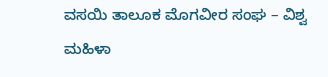ವಸಯಿ ತಾಲೂಕ ಮೊಗವೀರ ಸಂಘ – ವಿಶ್ವ ಮಹಿಳಾ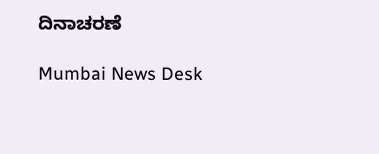ದಿನಾಚರಣೆ

Mumbai News Desk